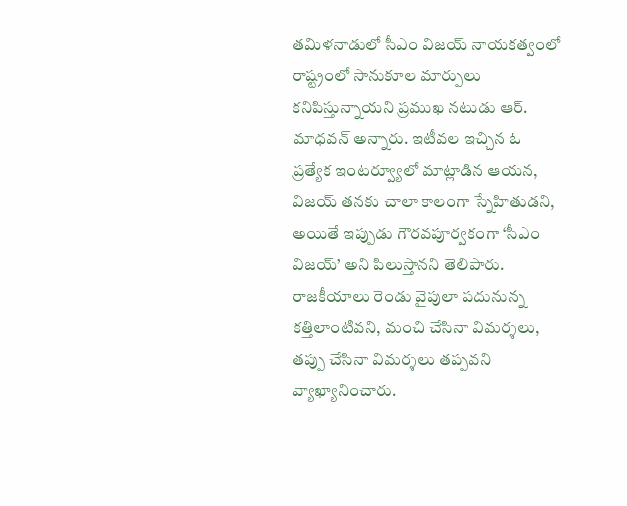తమిళనాడులో సీఎం విజయ్ నాయకత్వంలో రాష్ట్రంలో సానుకూల మార్పులు కనిపిస్తున్నాయని ప్రముఖ నటుడు ఆర్. మాధవన్ అన్నారు. ఇటీవల ఇచ్చిన ఓ ప్రత్యేక ఇంటర్వ్యూలో మాట్లాడిన ఆయన, విజయ్ తనకు చాలా కాలంగా స్నేహితుడని, అయితే ఇప్పుడు గౌరవపూర్వకంగా ‘సీఎం విజయ్’ అని పిలుస్తానని తెలిపారు. రాజకీయాలు రెండు వైపులా పదునున్న కత్తిలాంటివని, మంచి చేసినా విమర్శలు, తప్పు చేసినా విమర్శలు తప్పవని వ్యాఖ్యానించారు.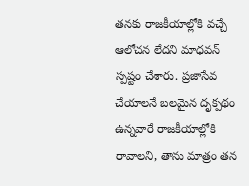తనకు రాజకీయాల్లోకి వచ్చే ఆలోచన లేదని మాధవన్ స్పష్టం చేశారు. ప్రజాసేవ చేయాలనే బలమైన దృక్పథం ఉన్నవారే రాజకీయాల్లోకి రావాలని, తాను మాత్రం తన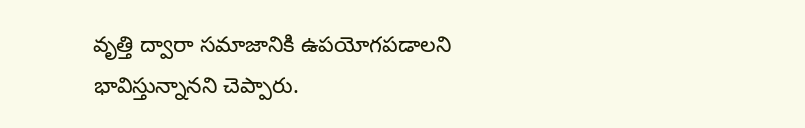వృత్తి ద్వారా సమాజానికి ఉపయోగపడాలని భావిస్తున్నానని చెప్పారు.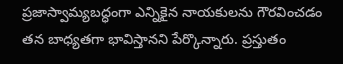ప్రజాస్వామ్యబద్ధంగా ఎన్నికైన నాయకులను గౌరవించడం తన బాధ్యతగా భావిస్తానని పేర్కొన్నారు. ప్రస్తుతం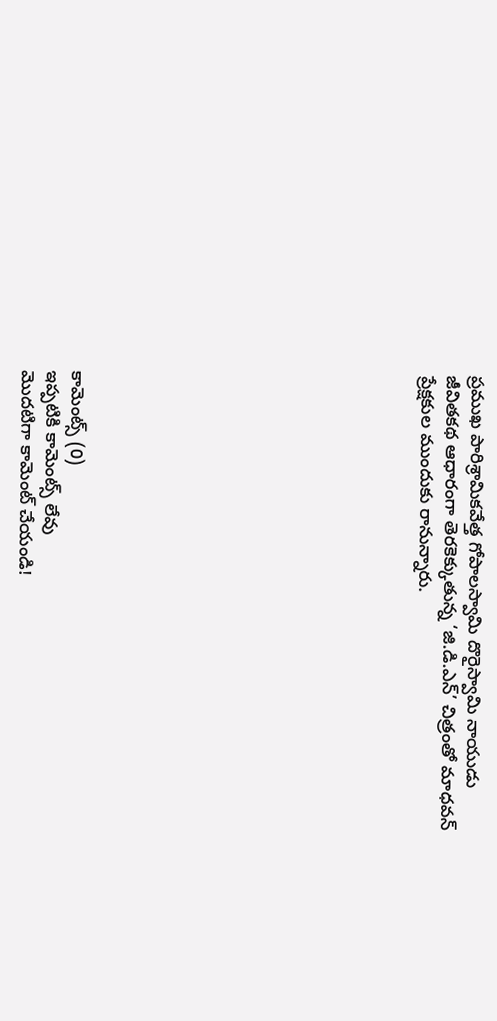ప్రముఖ పారిశ్రామికవేత్త గోపాలస్వామి దొరైస్వామి నాయుడు జీవితకథ ఆధారంగా తెరకెక్కుతున్న ‘జి.డి.ఎన్’ చిత్రంతో మాధవన్ ప్రేక్షకుల ముందుకు రానున్నారు.













కామెంట్స్ (0)
ఇప్పటికి కామెంట్స్ లేవు
మొదటిగా కామెంట్ చేయండి!